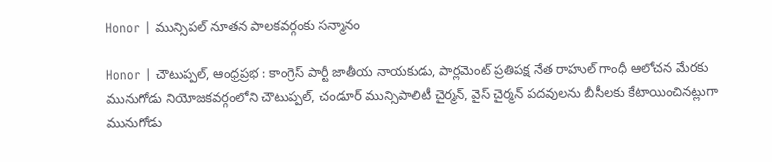Honor | మున్సిపల్ నూతన పాలకవర్గంకు సన్మానం

Honor | చౌటుప్పల్, ఆంధ్రప్రభ : కాంగ్రెస్ పార్టీ జాతీయ నాయకుడు, పార్లమెంట్ ప్రతిపక్ష నేత రాహుల్ గాంధీ ఆలోచన మేరకు మునుగోడు నియోజకవర్గంలోని చౌటుప్పల్, చండూర్ మున్సిపాలిటీ చైర్మన్, వైస్ చైర్మన్ పదవులను బీసీలకు కేటాయించినట్లుగా మునుగోడు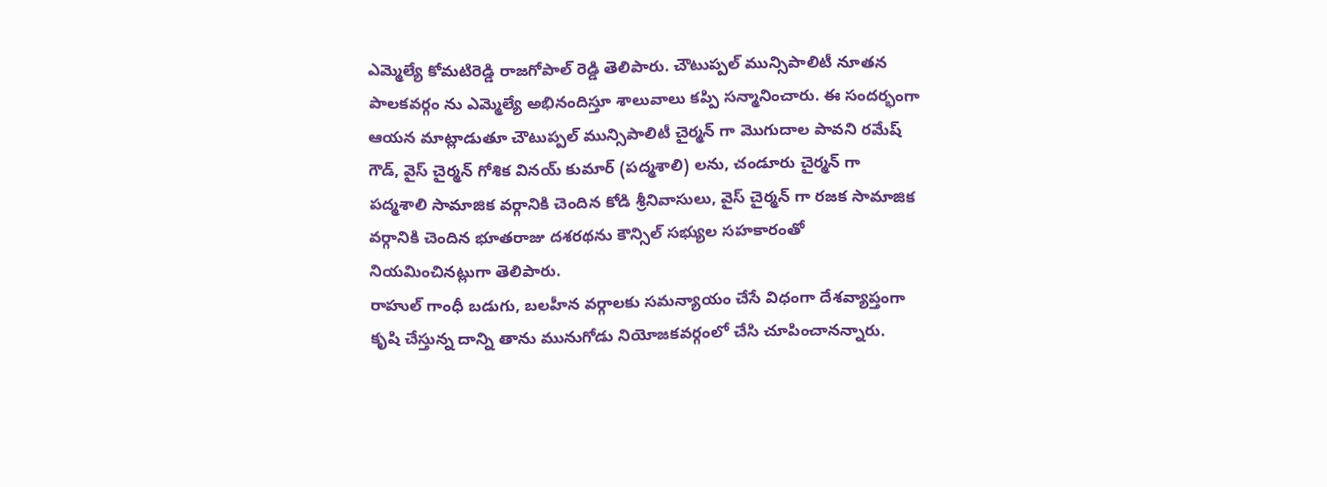ఎమ్మెల్యే కోమటిరెడ్డి రాజగోపాల్ రెడ్డి తెలిపారు. చౌటుప్పల్ మున్సిపాలిటీ నూతన పాలకవర్గం ను ఎమ్మెల్యే అభినందిస్తూ శాలువాలు కప్పి సన్మానించారు. ఈ సందర్భంగా ఆయన మాట్లాడుతూ చౌటుప్పల్ మున్సిపాలిటీ చైర్మన్ గా మొగుదాల పావని రమేష్ గౌడ్, వైస్ చైర్మన్ గోశిక వినయ్ కుమార్ (పద్మశాలి) లను, చండూరు చైర్మన్ గా పద్మశాలి సామాజిక వర్గానికి చెందిన కోడి శ్రీనివాసులు, వైస్ చైర్మన్ గా రజక సామాజిక వర్గానికి చెందిన భూతరాజు దశరథను కౌన్సిల్ సభ్యుల సహకారంతో నియమించినట్లుగా తెలిపారు.
రాహుల్ గాంధీ బడుగు, బలహీన వర్గాలకు సమన్యాయం చేసే విధంగా దేశవ్యాప్తంగా కృషి చేస్తున్న దాన్ని తాను మునుగోడు నియోజకవర్గంలో చేసి చూపించానన్నారు.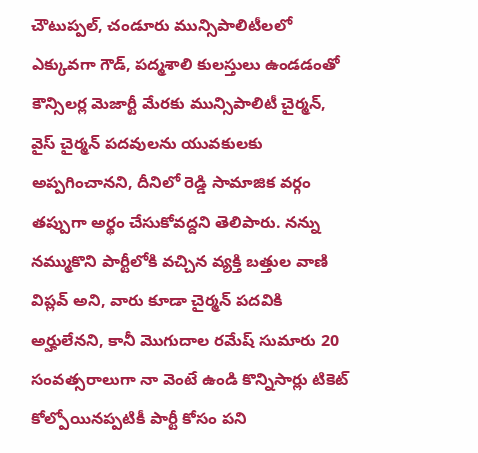చౌటుప్పల్, చండూరు మున్సిపాలిటీలలో ఎక్కువగా గౌడ్, పద్మశాలి కులస్తులు ఉండడంతో కౌన్సిలర్ల మెజార్టీ మేరకు మున్సిపాలిటీ చైర్మన్, వైస్ చైర్మన్ పదవులను యువకులకు అప్పగించానని, దీనిలో రెడ్డి సామాజిక వర్గం తప్పుగా అర్థం చేసుకోవద్దని తెలిపారు. నన్ను నమ్ముకొని పార్టీలోకి వచ్చిన వ్యక్తి బత్తుల వాణి విప్లవ్ అని, వారు కూడా చైర్మన్ పదవికి అర్హులేనని, కానీ మొగుదాల రమేష్ సుమారు 20 సంవత్సరాలుగా నా వెంటే ఉండి కొన్నిసార్లు టికెట్ కోల్పోయినప్పటికీ పార్టీ కోసం పని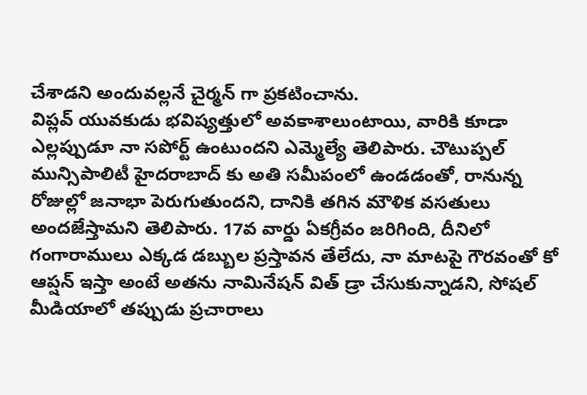చేశాడని అందువల్లనే చైర్మన్ గా ప్రకటించాను.
విప్లవ్ యువకుడు భవిష్యత్తులో అవకాశాలుంటాయి, వారికి కూడా ఎల్లప్పుడూ నా సపోర్ట్ ఉంటుందని ఎమ్మెల్యే తెలిపారు. చౌటుప్పల్ మున్సిపాలిటీ హైదరాబాద్ కు అతి సమీపంలో ఉండడంతో, రానున్న రోజుల్లో జనాభా పెరుగుతుందని, దానికి తగిన మౌళిక వసతులు అందజేస్తామని తెలిపారు. 17వ వార్డు ఏకగ్రీవం జరిగింది, దీనిలో గంగారాములు ఎక్కడ డబ్బుల ప్రస్తావన తేలేదు, నా మాటపై గౌరవంతో కో ఆప్షన్ ఇస్తా అంటే అతను నామినేషన్ విత్ డ్రా చేసుకున్నాడని, సోషల్ మీడియాలో తప్పుడు ప్రచారాలు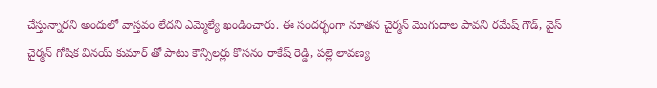చేస్తున్నారని అందులో వాస్తవం లేదని ఎమ్మెల్యే ఖండించారు. ఈ సందర్భంగా నూతన చైర్మన్ మొగుదాల పావని రమేష్ గౌడ్, వైస్ చైర్మన్ గోషిక వినయ్ కుమార్ తో పాటు కౌన్సిలర్లు కొసనం రాకేష్ రెడ్డి, పల్లె లావణ్య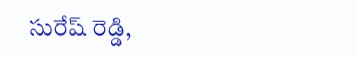సురేష్ రెడ్డి,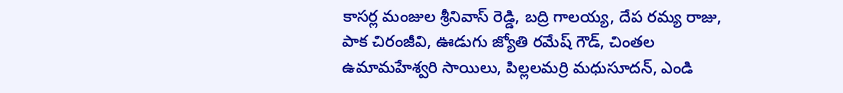కాసర్ల మంజుల శ్రీనివాస్ రెడ్డి, బద్రి గాలయ్య, దేప రమ్య రాజు, పాక చిరంజీవి, ఊడుగు జ్యోతి రమేష్ గౌడ్, చింతల ఉమామహేశ్వరి సాయిలు, పిల్లలమర్రి మధుసూదన్, ఎండి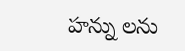హన్ను లను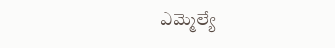ఎమ్మెల్యే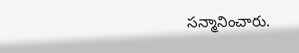సన్మానించారు.